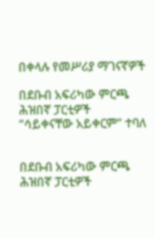በቀላሉ የመሥሪያ ማገናኛዎች

በደቡብ አፍሪካው ምርጫ ሕዝበኛ ፓርቲዎች “ሳይቀናቸው አይቀርም” ተባለ


በደቡብ አፍሪካው ምርጫ ሕዝበኛ ፓርቲዎች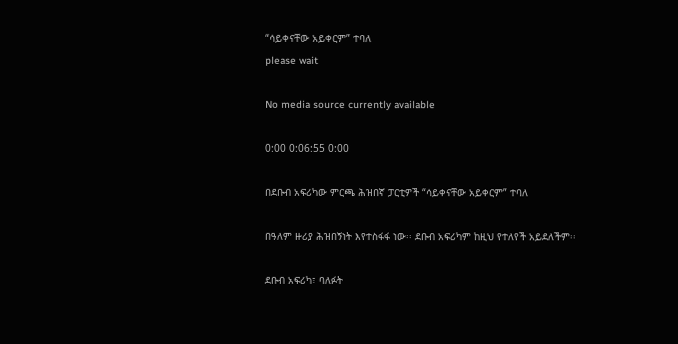“ሳይቀናቸው አይቀርም” ተባለ
please wait

No media source currently available

0:00 0:06:55 0:00

በደቡብ አፍሪካው ምርጫ ሕዝበኛ ፓርቲዎች “ሳይቀናቸው አይቀርም” ተባለ

በዓለም ዙሪያ ሕዝበኝነት እየተስፋፋ ነው፡፡ ደቡብ አፍሪካም ከዚህ የተለየች አይደለችም፡፡

ደቡብ አፍሪካ፣ ባለፉት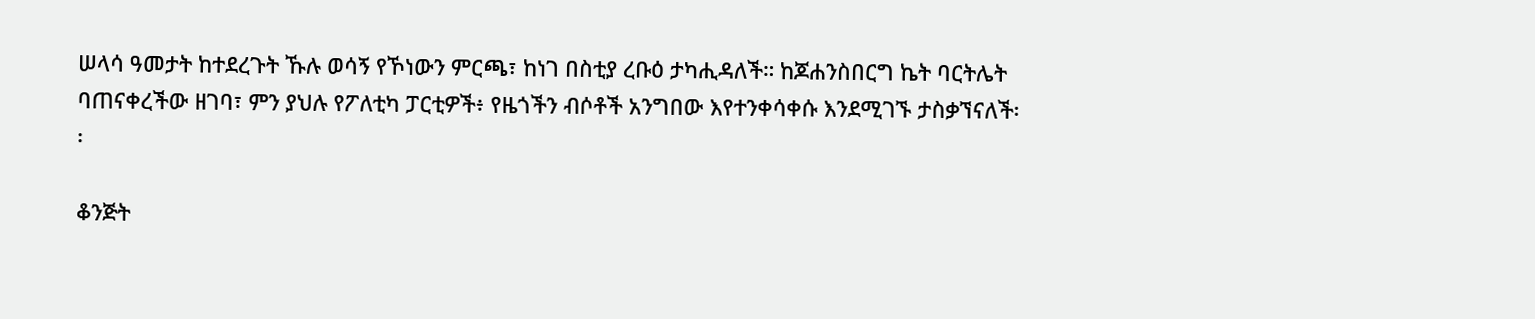ሠላሳ ዓመታት ከተደረጉት ኹሉ ወሳኝ የኾነውን ምርጫ፣ ከነገ በስቲያ ረቡዕ ታካሒዳለች። ከጆሐንስበርግ ኬት ባርትሌት ባጠናቀረችው ዘገባ፣ ምን ያህሉ የፖለቲካ ፓርቲዎች፥ የዜጎችን ብሶቶች አንግበው እየተንቀሳቀሱ እንደሚገኙ ታስቃኘናለች፡፡

ቆንጅት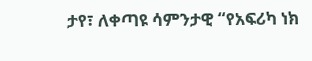ታየ፣ ለቀጣዩ ሳምንታዊ “የአፍሪካ ነክ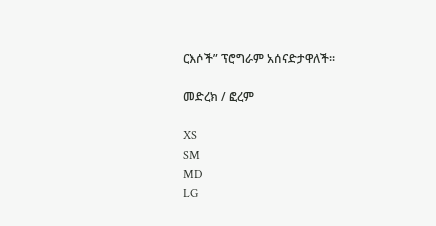ርእሶች” ፕሮግራም አሰናድታዋለች፡፡

መድረክ / ፎረም

XS
SM
MD
LG